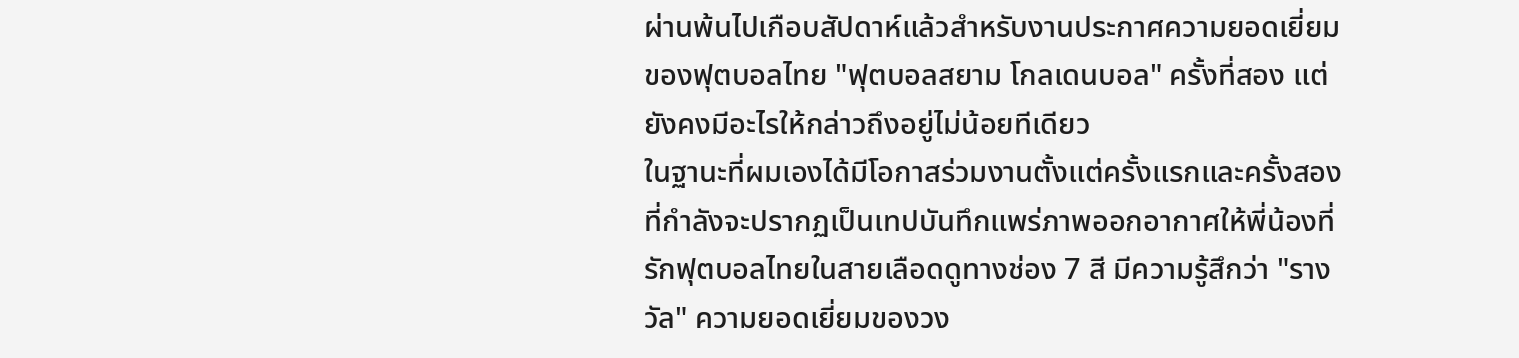ผ่านพ้นไปเกือบสัปดาห์แล้วสำหรับงานประกาศความยอดเยี่ยมของฟุตบอลไทย "ฟุตบอลสยาม โกลเดนบอล" ครั้งที่สอง แต่ยังคงมีอะไรให้กล่าวถึงอยู่ไม่น้อยทีเดียว
ในฐานะที่ผมเองได้มีโอกาสร่วมงานตั้งแต่ครั้งแรกและครั้งสองที่กำลังจะปรากฏเป็นเทปบันทึกแพร่ภาพออกอากาศให้พี่น้องที่รักฟุตบอลไทยในสายเลือดดูทางช่อง 7 สี มีความรู้สึกว่า "รางวัล" ความยอดเยี่ยมของวง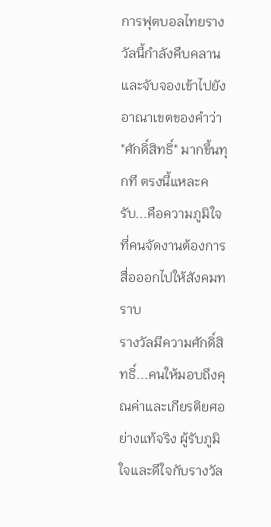การฟุตบอลไทยรางวัลนี้กำลังคืบคลานและจับจองเข้าไปยังอาณาเขตของคำว่า "ศักดิ์สิทธิ์" มากขึ้นทุกที ตรงนี้แหละครับ...คือความภูมิใจที่คนจัดงานต้องการสื่อออกไปให้สังคมทราบ
รางวัลมีความศักดิ์สิทธิ์...คนให้มอบถึงคุณค่าและเกียรติยศอย่างแท้จริง ผู้รับภูมิใจและดีใจกับรางวัล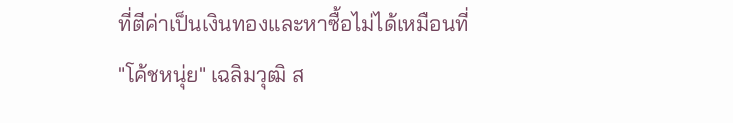ที่ตีค่าเป็นเงินทองและหาซื้อไม่ได้เหมือนที่
"โค้ชหนุ่ย" เฉลิมวุฒิ ส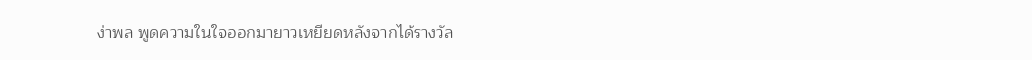ง่าพล พูดความในใจออกมายาวเหยียดหลังจากได้รางวัล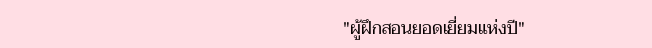"ผู้ฝึกสอนยอดเยี่ยมแห่งปี"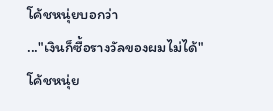โค้ชหนุ่ยบอกว่า
..."เงินก็ซื้อรางวัลของผมไม่ได้" โค้ชหนุ่ย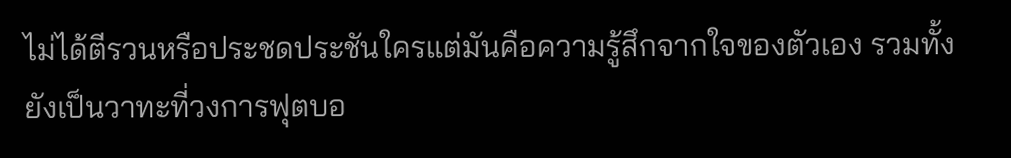ไม่ได้ตีรวนหรือประชดประชันใครแต่มันคือความรู้สึกจากใจของตัวเอง รวมทั้งยังเป็นวาทะที่วงการฟุตบอ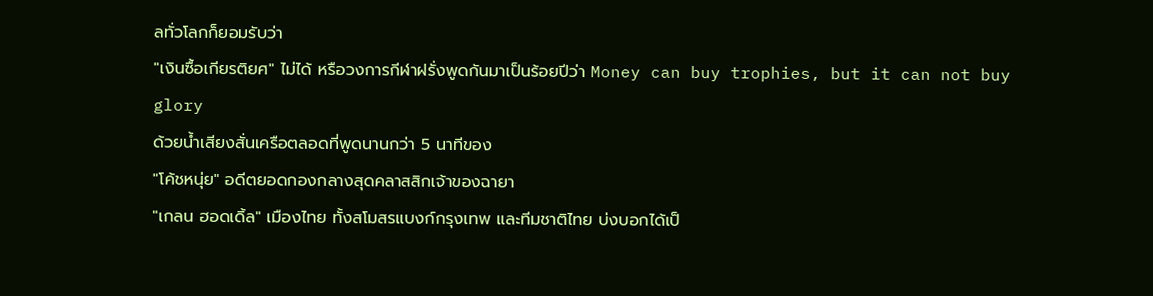ลทั่วโลกก็ยอมรับว่า
"เงินซื้อเกียรติยศ" ไม่ได้ หรือวงการกีฬาฝรั่งพูดกันมาเป็นร้อยปีว่า Money can buy trophies, but it can not buy glory
ด้วยน้ำเสียงสั่นเครือตลอดที่พูดนานกว่า 5 นาทีของ
"โค้ชหนุ่ย" อดีตยอดกองกลางสุดคลาสสิกเจ้าของฉายา
"เกลน ฮอดเดิ้ล" เมืองไทย ทั้งสโมสรแบงก์กรุงเทพ และทีมชาติไทย บ่งบอกได้เป็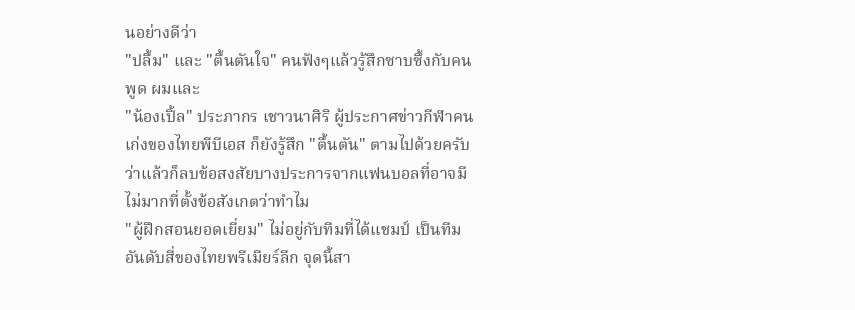นอย่างดีว่า
"ปลื้ม" และ "ตื้นตันใจ" คนฟังๆแล้วรู้สึกซาบซึ้งกับคนพูด ผมและ
"น้องเปิ้ล" ประภากร เชาวนาศิริ ผู้ประกาศข่าวกีฬาคนเก่งของไทยพีบีเอส ก็ยังรู้สึก "ตื้นตัน" ตามไปด้วยครับ
ว่าแล้วก็ลบข้อสงสัยบางประการจากแฟนบอลที่อาจมีไม่มากที่ตั้งข้อสังเกตว่าทำไม
"ผู้ฝึกสอนยอดเยี่ยม" ไม่อยู่กับทีมที่ได้แชมป์ เป็นทีมอันดับสี่ของไทยพรีเมียร์ลีก จุดนี้สา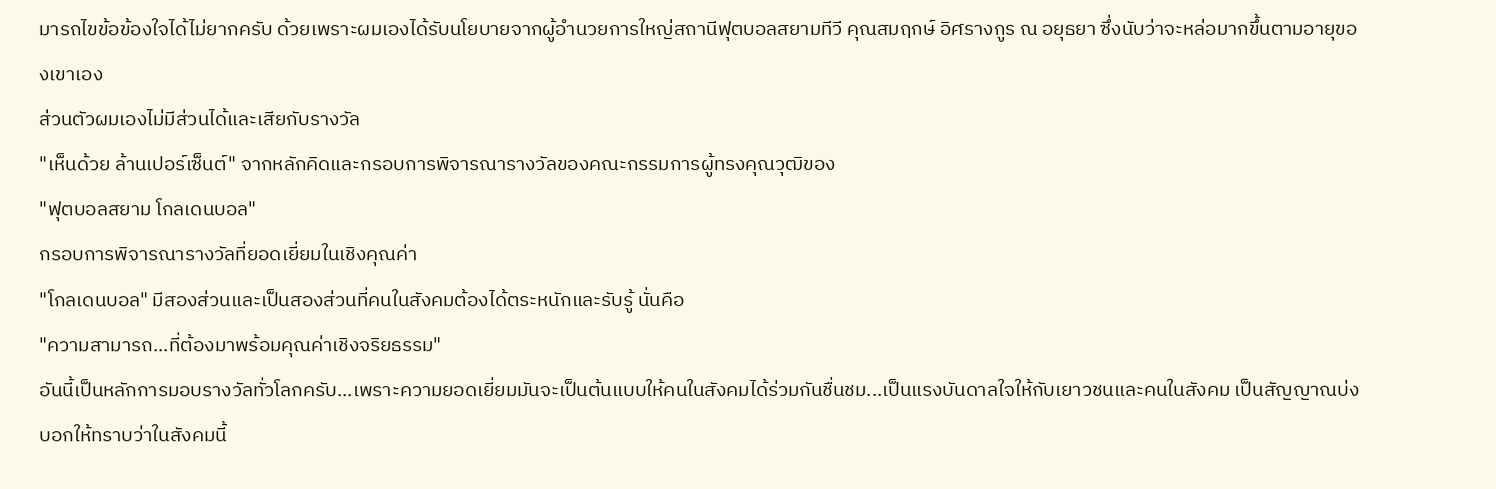มารถไขข้อข้องใจได้ไม่ยากครับ ด้วยเพราะผมเองได้รับนโยบายจากผู้อำนวยการใหญ่สถานีฟุตบอลสยามทีวี คุณสมฤกษ์ อิศรางกูร ณ อยุธยา ซึ่งนับว่าจะหล่อมากขึ้นตามอายุของเขาเอง
ส่วนตัวผมเองไม่มีส่วนได้และเสียกับรางวัล
"เห็นด้วย ล้านเปอร์เซ็นต์" จากหลักคิดและกรอบการพิจารณารางวัลของคณะกรรมการผู้ทรงคุณวุฒิของ
"ฟุตบอลสยาม โกลเดนบอล"
กรอบการพิจารณารางวัลที่ยอดเยี่ยมในเชิงคุณค่า
"โกลเดนบอล" มีสองส่วนและเป็นสองส่วนที่คนในสังคมต้องได้ตระหนักและรับรู้ นั่นคือ
"ความสามารถ...ที่ต้องมาพร้อมคุณค่าเชิงจริยธรรม"
อันนี้เป็นหลักการมอบรางวัลทั่วโลกครับ...เพราะความยอดเยี่ยมมันจะเป็นต้นแบบให้คนในสังคมได้ร่วมกันชื่นชม...เป็นแรงบันดาลใจให้กับเยาวชนและคนในสังคม เป็นสัญญาณบ่งบอกให้ทราบว่าในสังคมนี้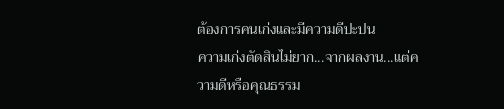ต้องการคนเก่งและมีความดีปะปน
ความเก่งตัดสินไม่ยาก...จากผลงาน...แต่ความดีหรือคุณธรรม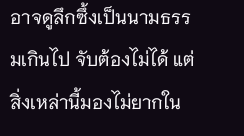อาจดูลึกซึ้งเป็นนามธรรมเกินไป จับต้องไม่ได้ แต่สิ่งเหล่านี้มองไม่ยากใน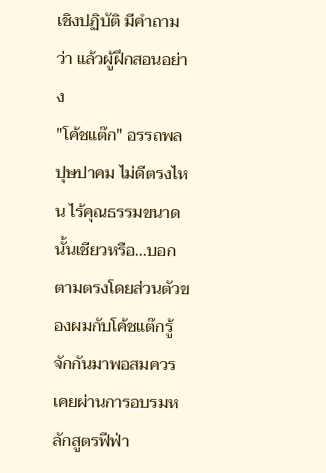เชิงปฏิบัติ มีคำถามว่า แล้วผู้ฝึกสอนอย่าง
"โค้ชแต๊ก" อรรถพล ปุษปาคม ไม่ดีตรงไหน ไร้คุณธรรมขนาดนั้นเชียวหรือ...บอกตามตรงโดยส่วนตัวของผมกับโค้ชแต๊กรู้จักกันมาพอสมควร เคยผ่านการอบรมหลักสูตรฟีฟ่า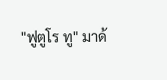"ฟูตูโร ทู" มาด้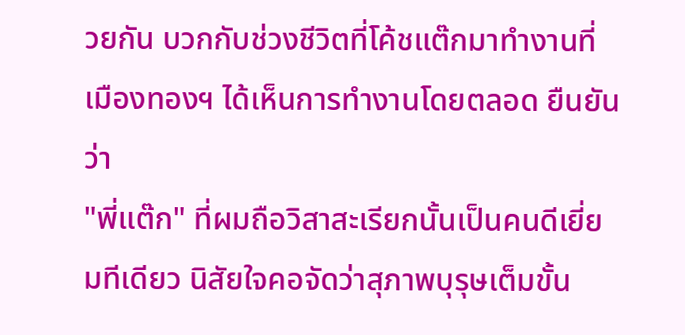วยกัน บวกกับช่วงชีวิตที่โค้ชแต๊กมาทำงานที่เมืองทองฯ ได้เห็นการทำงานโดยตลอด ยืนยันว่า
"พี่แต๊ก" ที่ผมถือวิสาสะเรียกนั้นเป็นคนดีเยี่ยมทีเดียว นิสัยใจคอจัดว่าสุภาพบุรุษเต็มขั้น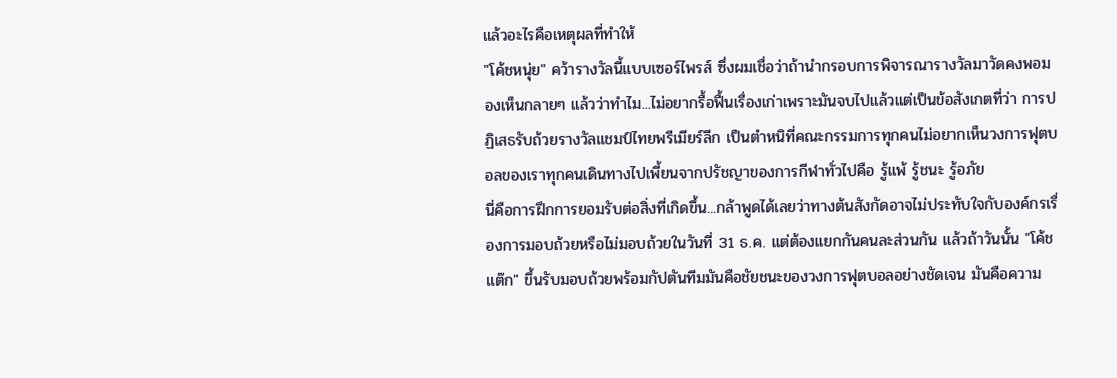แล้วอะไรคือเหตุผลที่ทำให้
"โค้ชหนุ่ย" คว้ารางวัลนี้แบบเซอร์ไพรส์ ซึ่งผมเชื่อว่าถ้านำกรอบการพิจารณารางวัลมาวัดคงพอมองเห็นกลายๆ แล้วว่าทำไม...ไม่อยากรื้อฟื้นเรื่องเก่าเพราะมันจบไปแล้วแต่เป็นข้อสังเกตที่ว่า การปฏิเสธรับถ้วยรางวัลแชมป์ไทยพรีเมียร์ลีก เป็นตำหนิที่คณะกรรมการทุกคนไม่อยากเห็นวงการฟุตบอลของเราทุกคนเดินทางไปเพี้ยนจากปรัชญาของการกีฬาทั่วไปคือ รู้แพ้ รู้ชนะ รู้อภัย
นี่คือการฝึกการยอมรับต่อสิ่งที่เกิดขึ้น...กล้าพูดได้เลยว่าทางต้นสังกัดอาจไม่ประทับใจกับองค์กรเรื่องการมอบถ้วยหรือไม่มอบถ้วยในวันที่ 31 ธ.ค. แต่ต้องแยกกันคนละส่วนกัน แล้วถ้าวันนั้น "โค้ชแต๊ก" ขึ้นรับมอบถ้วยพร้อมกัปตันทีมมันคือชัยชนะของวงการฟุตบอลอย่างชัดเจน มันคือความ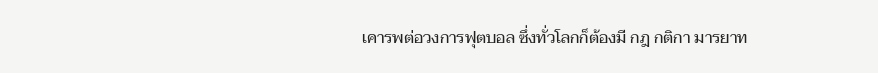เคารพต่อวงการฟุตบอล ซึ่งทั่วโลกก็ต้องมี กฎ กติกา มารยาท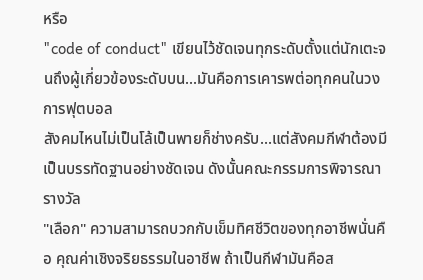หรือ
"code of conduct" เขียนไว้ชัดเจนทุกระดับตั้งแต่นักเตะจนถึงผู้เกี่ยวข้องระดับบน...มันคือการเคารพต่อทุกคนในวงการฟุตบอล
สังคมไหนไม่เป็นโล้เป็นพายก็ช่างครับ...แต่สังคมกีฬาต้องมีเป็นบรรทัดฐานอย่างชัดเจน ดังนั้นคณะกรรมการพิจารณารางวัล
"เลือก" ความสามารถบวกกับเข็มทิศชีวิตของทุกอาชีพนั่นคือ คุณค่าเชิงจริยธรรมในอาชีพ ถ้าเป็นกีฬามันคือส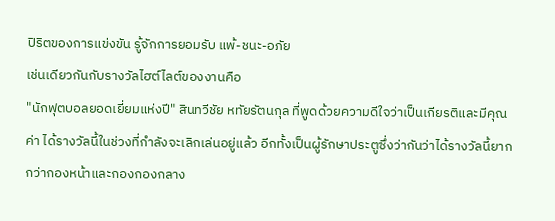ปิริตของการแข่งขัน รู้จักการยอมรับ แพ้-ชนะ-อภัย
เช่นเดียวกันกับรางวัลไฮต์ไลต์ของงานคือ
"นักฟุตบอลยอดเยี่ยมแห่งปี" สินทวีชัย หทัยรัตนกุล ที่พูดด้วยความดีใจว่าเป็นเกียรติและมีคุณค่า ได้รางวัลนี้ในช่วงที่กำลังจะเลิกเล่นอยู่แล้ว อีกทั้งเป็นผู้รักษาประตูซึ่งว่ากันว่าได้รางวัลนี้ยากกว่ากองหน้าและกองกองกลาง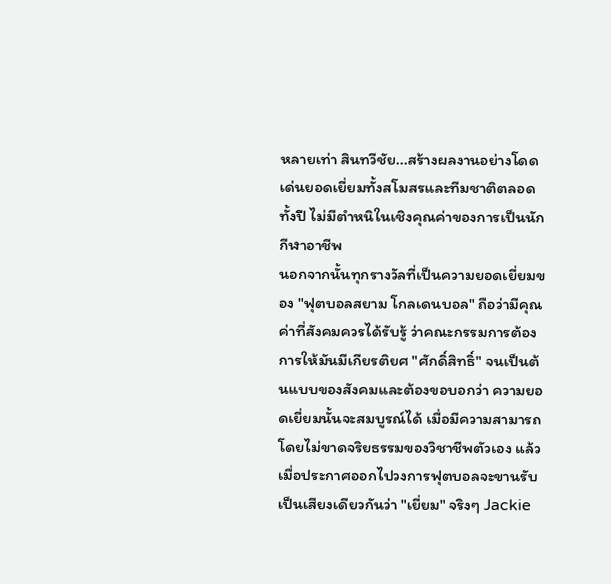หลายเท่า สินทวีชัย...สร้างผลงานอย่างโดดเด่นยอดเยี่ยมทั้งสโมสรและทีมชาติตลอดทั้งปี ไม่มีตำหนิในเชิงคุณค่าของการเป็นนักกีฬาอาชีพ
นอกจากนั้นทุกรางวัลที่เป็นความยอดเยี่ยมของ "ฟุตบอลสยาม โกลเดนบอล" ถือว่ามีคุณค่าที่สังคมควรได้รับรู้ ว่าคณะกรรมการต้องการให้มันมีเกียรติยศ "ศักดิ์สิทธิ์" จนเป็นต้นแบบของสังคมและต้องขอบอกว่า ความยอดเยี่ยมนั้นจะสมบูรณ์ได้ เมื่อมีความสามารถโดยไม่ขาดจริยธรรมของวิชาชีพตัวเอง แล้วเมื่อประกาศออกไปวงการฟุตบอลจะขานรับเป็นเสียงเดียวกันว่า "เยี่ยม" จริงๆ Jackie